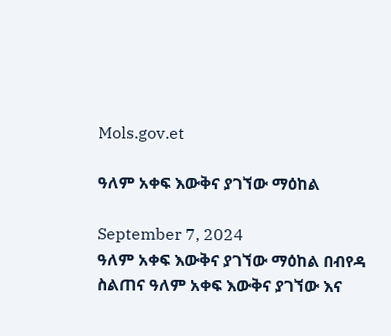Mols.gov.et

ዓለም አቀፍ እውቅና ያገኘው ማዕከል

September 7, 2024
ዓለም አቀፍ እውቅና ያገኘው ማዕከል በብየዳ ስልጠና ዓለም አቀፍ እውቅና ያገኘው እና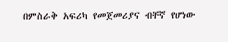በምስራቅ አፍሪካ የመጀመሪያና ብቸኛ የሆነው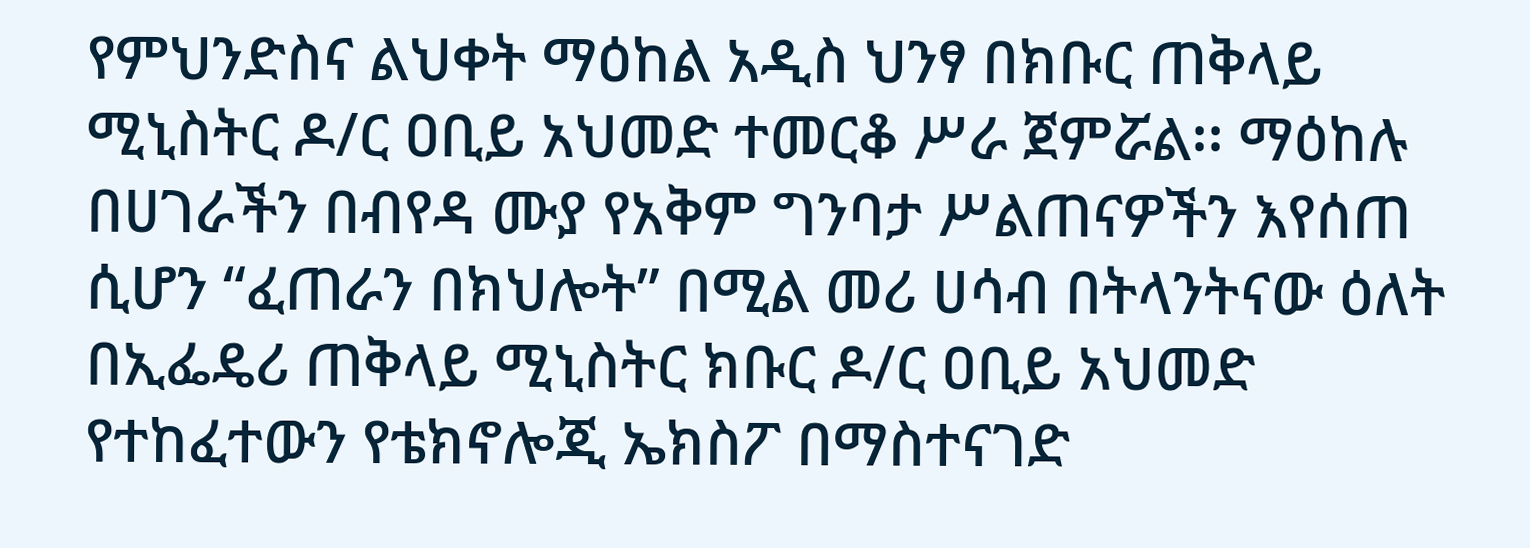የምህንድስና ልህቀት ማዕከል አዲስ ህንፃ በክቡር ጠቅላይ ሚኒስትር ዶ/ር ዐቢይ አህመድ ተመርቆ ሥራ ጀምሯል፡፡ ማዕከሉ በሀገራችን በብየዳ ሙያ የአቅም ግንባታ ሥልጠናዎችን እየሰጠ ሲሆን “ፈጠራን በክህሎት” በሚል መሪ ሀሳብ በትላንትናው ዕለት በኢፌዴሪ ጠቅላይ ሚኒስትር ክቡር ዶ/ር ዐቢይ አህመድ የተከፈተውን የቴክኖሎጂ ኤክስፖ በማስተናገድ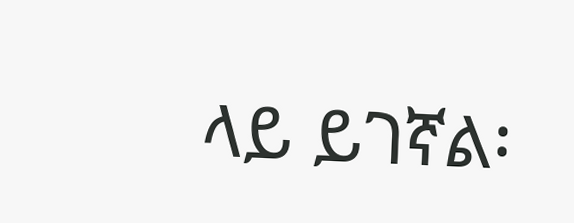ላይ ይገኛል፡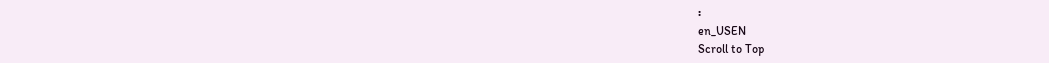፡
en_USEN
Scroll to Top